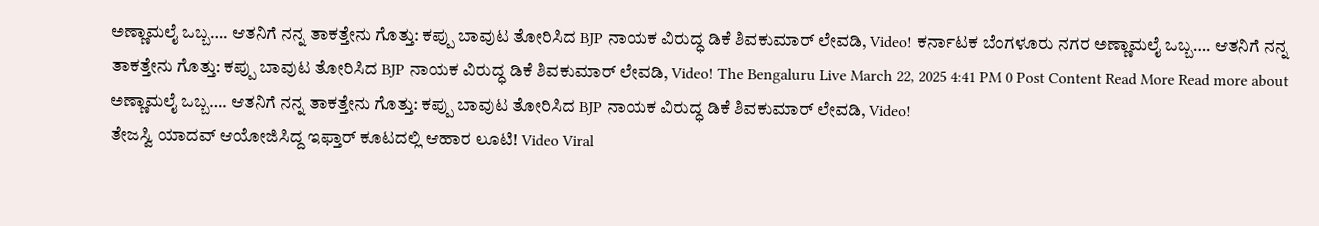ಅಣ್ಣಾಮಲೈ ಒಬ್ಬ…. ಆತನಿಗೆ ನನ್ನ ತಾಕತ್ತೇನು ಗೊತ್ತು: ಕಪ್ಪು ಬಾವುಟ ತೋರಿಸಿದ BJP ನಾಯಕ ವಿರುದ್ಧ ಡಿಕೆ ಶಿವಕುಮಾರ್ ಲೇವಡಿ, Video! ಕರ್ನಾಟಕ ಬೆಂಗಳೂರು ನಗರ ಅಣ್ಣಾಮಲೈ ಒಬ್ಬ…. ಆತನಿಗೆ ನನ್ನ ತಾಕತ್ತೇನು ಗೊತ್ತು: ಕಪ್ಪು ಬಾವುಟ ತೋರಿಸಿದ BJP ನಾಯಕ ವಿರುದ್ಧ ಡಿಕೆ ಶಿವಕುಮಾರ್ ಲೇವಡಿ, Video! The Bengaluru Live March 22, 2025 4:41 PM 0 Post Content Read More Read more about ಅಣ್ಣಾಮಲೈ ಒಬ್ಬ…. ಆತನಿಗೆ ನನ್ನ ತಾಕತ್ತೇನು ಗೊತ್ತು: ಕಪ್ಪು ಬಾವುಟ ತೋರಿಸಿದ BJP ನಾಯಕ ವಿರುದ್ಧ ಡಿಕೆ ಶಿವಕುಮಾರ್ ಲೇವಡಿ, Video!
ತೇಜಸ್ವಿ ಯಾದವ್ ಆಯೋಜಿಸಿದ್ದ ಇಫ್ತಾರ್ ಕೂಟದಲ್ಲಿ ಆಹಾರ ಲೂಟಿ! Video Viral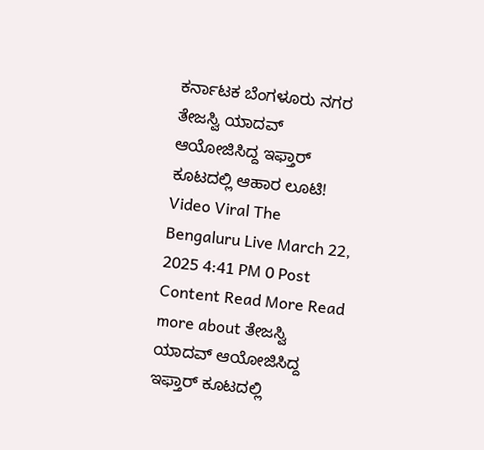ಕರ್ನಾಟಕ ಬೆಂಗಳೂರು ನಗರ ತೇಜಸ್ವಿ ಯಾದವ್ ಆಯೋಜಿಸಿದ್ದ ಇಫ್ತಾರ್ ಕೂಟದಲ್ಲಿ ಆಹಾರ ಲೂಟಿ! Video Viral The Bengaluru Live March 22, 2025 4:41 PM 0 Post Content Read More Read more about ತೇಜಸ್ವಿ ಯಾದವ್ ಆಯೋಜಿಸಿದ್ದ ಇಫ್ತಾರ್ ಕೂಟದಲ್ಲಿ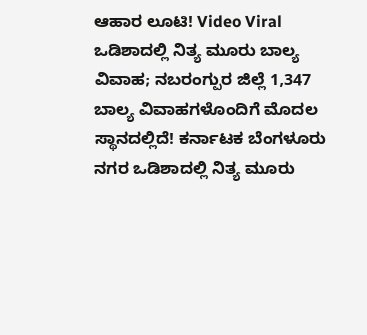ಆಹಾರ ಲೂಟಿ! Video Viral
ಒಡಿಶಾದಲ್ಲಿ ನಿತ್ಯ ಮೂರು ಬಾಲ್ಯ ವಿವಾಹ; ನಬರಂಗ್ಪುರ ಜಿಲ್ಲೆ 1,347 ಬಾಲ್ಯ ವಿವಾಹಗಳೊಂದಿಗೆ ಮೊದಲ ಸ್ಥಾನದಲ್ಲಿದೆ! ಕರ್ನಾಟಕ ಬೆಂಗಳೂರು ನಗರ ಒಡಿಶಾದಲ್ಲಿ ನಿತ್ಯ ಮೂರು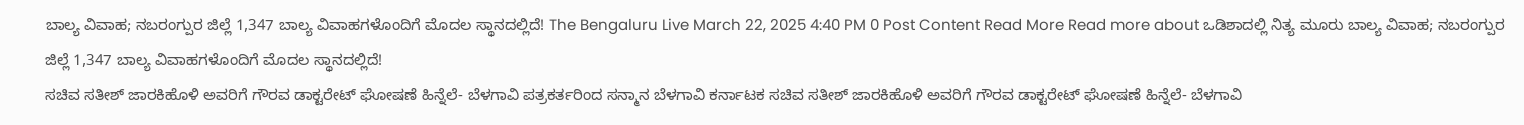ಬಾಲ್ಯ ವಿವಾಹ; ನಬರಂಗ್ಪುರ ಜಿಲ್ಲೆ 1,347 ಬಾಲ್ಯ ವಿವಾಹಗಳೊಂದಿಗೆ ಮೊದಲ ಸ್ಥಾನದಲ್ಲಿದೆ! The Bengaluru Live March 22, 2025 4:40 PM 0 Post Content Read More Read more about ಒಡಿಶಾದಲ್ಲಿ ನಿತ್ಯ ಮೂರು ಬಾಲ್ಯ ವಿವಾಹ; ನಬರಂಗ್ಪುರ ಜಿಲ್ಲೆ 1,347 ಬಾಲ್ಯ ವಿವಾಹಗಳೊಂದಿಗೆ ಮೊದಲ ಸ್ಥಾನದಲ್ಲಿದೆ!
ಸಚಿವ ಸತೀಶ್ ಜಾರಕಿಹೊಳಿ ಅವರಿಗೆ ಗೌರವ ಡಾಕ್ಟರೇಟ್ ಘೋಷಣೆ ಹಿನ್ನೆಲೆ- ಬೆಳಗಾವಿ ಪತ್ರಕರ್ತರಿಂದ ಸನ್ಮಾನ ಬೆಳಗಾವಿ ಕರ್ನಾಟಕ ಸಚಿವ ಸತೀಶ್ ಜಾರಕಿಹೊಳಿ ಅವರಿಗೆ ಗೌರವ ಡಾಕ್ಟರೇಟ್ ಘೋಷಣೆ ಹಿನ್ನೆಲೆ- ಬೆಳಗಾವಿ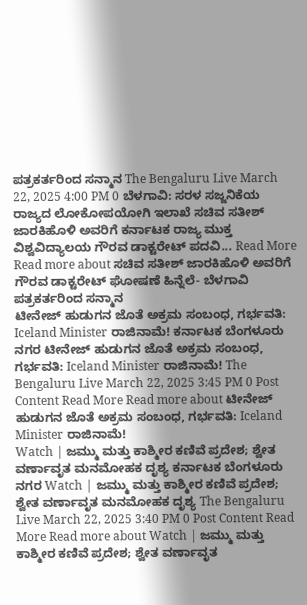ಪತ್ರಕರ್ತರಿಂದ ಸನ್ಮಾನ The Bengaluru Live March 22, 2025 4:00 PM 0 ಬೆಳಗಾವಿ: ಸರಳ ಸಜ್ಜನಿಕೆಯ ರಾಜ್ಯದ ಲೋಕೋಪಯೋಗಿ ಇಲಾಖೆ ಸಚಿವ ಸತೀಶ್ ಜಾರಕಿಹೊಳಿ ಅವರಿಗೆ ಕರ್ನಾಟಕ ರಾಜ್ಯ ಮುಕ್ತ ವಿಶ್ವವಿದ್ಯಾಲಯ ಗೌರವ ಡಾಕ್ಟರೇಟ್ ಪದವಿ... Read More Read more about ಸಚಿವ ಸತೀಶ್ ಜಾರಕಿಹೊಳಿ ಅವರಿಗೆ ಗೌರವ ಡಾಕ್ಟರೇಟ್ ಘೋಷಣೆ ಹಿನ್ನೆಲೆ- ಬೆಳಗಾವಿ ಪತ್ರಕರ್ತರಿಂದ ಸನ್ಮಾನ
ಟೀನೇಜ್ ಹುಡುಗನ ಜೊತೆ ಅಕ್ರಮ ಸಂಬಂಧ, ಗರ್ಭವತಿ: Iceland Minister ರಾಜಿನಾಮೆ! ಕರ್ನಾಟಕ ಬೆಂಗಳೂರು ನಗರ ಟೀನೇಜ್ ಹುಡುಗನ ಜೊತೆ ಅಕ್ರಮ ಸಂಬಂಧ, ಗರ್ಭವತಿ: Iceland Minister ರಾಜಿನಾಮೆ! The Bengaluru Live March 22, 2025 3:45 PM 0 Post Content Read More Read more about ಟೀನೇಜ್ ಹುಡುಗನ ಜೊತೆ ಅಕ್ರಮ ಸಂಬಂಧ, ಗರ್ಭವತಿ: Iceland Minister ರಾಜಿನಾಮೆ!
Watch | ಜಮ್ಮು ಮತ್ತು ಕಾಶ್ಮೀರ ಕಣಿವೆ ಪ್ರದೇಶ; ಶ್ವೇತ ವರ್ಣಾವೃತ ಮನಮೋಹಕ ದೃಶ್ಯ ಕರ್ನಾಟಕ ಬೆಂಗಳೂರು ನಗರ Watch | ಜಮ್ಮು ಮತ್ತು ಕಾಶ್ಮೀರ ಕಣಿವೆ ಪ್ರದೇಶ; ಶ್ವೇತ ವರ್ಣಾವೃತ ಮನಮೋಹಕ ದೃಶ್ಯ The Bengaluru Live March 22, 2025 3:40 PM 0 Post Content Read More Read more about Watch | ಜಮ್ಮು ಮತ್ತು ಕಾಶ್ಮೀರ ಕಣಿವೆ ಪ್ರದೇಶ; ಶ್ವೇತ ವರ್ಣಾವೃತ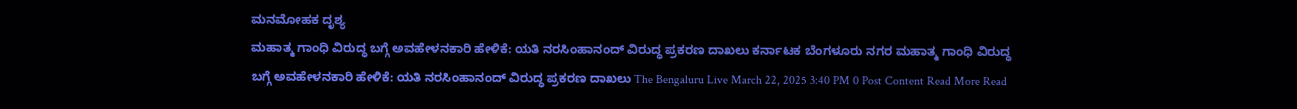ಮನಮೋಹಕ ದೃಶ್ಯ
ಮಹಾತ್ಮ ಗಾಂಧಿ ವಿರುದ್ಧ ಬಗ್ಗೆ ಅವಹೇಳನಕಾರಿ ಹೇಳಿಕೆ: ಯತಿ ನರಸಿಂಹಾನಂದ್ ವಿರುದ್ಧ ಪ್ರಕರಣ ದಾಖಲು ಕರ್ನಾಟಕ ಬೆಂಗಳೂರು ನಗರ ಮಹಾತ್ಮ ಗಾಂಧಿ ವಿರುದ್ಧ ಬಗ್ಗೆ ಅವಹೇಳನಕಾರಿ ಹೇಳಿಕೆ: ಯತಿ ನರಸಿಂಹಾನಂದ್ ವಿರುದ್ಧ ಪ್ರಕರಣ ದಾಖಲು The Bengaluru Live March 22, 2025 3:40 PM 0 Post Content Read More Read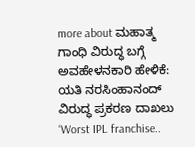more about ಮಹಾತ್ಮ ಗಾಂಧಿ ವಿರುದ್ಧ ಬಗ್ಗೆ ಅವಹೇಳನಕಾರಿ ಹೇಳಿಕೆ: ಯತಿ ನರಸಿಂಹಾನಂದ್ ವಿರುದ್ಧ ಪ್ರಕರಣ ದಾಖಲು
‘Worst IPL franchise..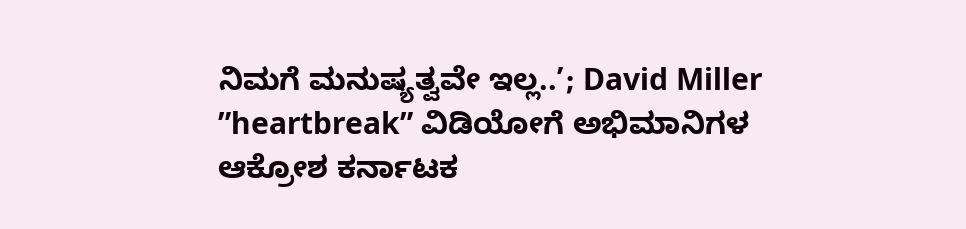ನಿಮಗೆ ಮನುಷ್ಯತ್ವವೇ ಇಲ್ಲ..’; David Miller ”heartbreak” ವಿಡಿಯೋಗೆ ಅಭಿಮಾನಿಗಳ ಆಕ್ರೋಶ ಕರ್ನಾಟಕ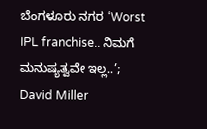ಬೆಂಗಳೂರು ನಗರ ‘Worst IPL franchise.. ನಿಮಗೆ ಮನುಷ್ಯತ್ವವೇ ಇಲ್ಲ..’; David Miller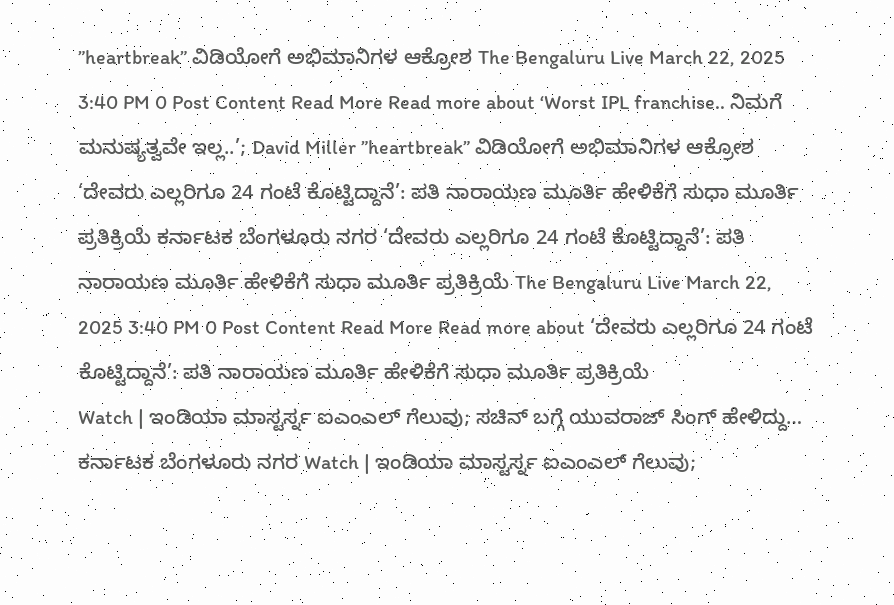”heartbreak” ವಿಡಿಯೋಗೆ ಅಭಿಮಾನಿಗಳ ಆಕ್ರೋಶ The Bengaluru Live March 22, 2025 3:40 PM 0 Post Content Read More Read more about ‘Worst IPL franchise.. ನಿಮಗೆ ಮನುಷ್ಯತ್ವವೇ ಇಲ್ಲ..’; David Miller ”heartbreak” ವಿಡಿಯೋಗೆ ಅಭಿಮಾನಿಗಳ ಆಕ್ರೋಶ
‘ದೇವರು ಎಲ್ಲರಿಗೂ 24 ಗಂಟೆ ಕೊಟ್ಟಿದ್ದಾನೆ’: ಪತಿ ನಾರಾಯಣ ಮೂರ್ತಿ ಹೇಳಿಕೆಗೆ ಸುಧಾ ಮೂರ್ತಿ ಪ್ರತಿಕ್ರಿಯೆ ಕರ್ನಾಟಕ ಬೆಂಗಳೂರು ನಗರ ‘ದೇವರು ಎಲ್ಲರಿಗೂ 24 ಗಂಟೆ ಕೊಟ್ಟಿದ್ದಾನೆ’: ಪತಿ ನಾರಾಯಣ ಮೂರ್ತಿ ಹೇಳಿಕೆಗೆ ಸುಧಾ ಮೂರ್ತಿ ಪ್ರತಿಕ್ರಿಯೆ The Bengaluru Live March 22, 2025 3:40 PM 0 Post Content Read More Read more about ‘ದೇವರು ಎಲ್ಲರಿಗೂ 24 ಗಂಟೆ ಕೊಟ್ಟಿದ್ದಾನೆ’: ಪತಿ ನಾರಾಯಣ ಮೂರ್ತಿ ಹೇಳಿಕೆಗೆ ಸುಧಾ ಮೂರ್ತಿ ಪ್ರತಿಕ್ರಿಯೆ
Watch | ಇಂಡಿಯಾ ಮಾಸ್ಟರ್ಸ್ನ ಐಎಂಎಲ್ ಗೆಲುವು; ಸಚಿನ್ ಬಗ್ಗೆ ಯುವರಾಜ್ ಸಿಂಗ್ ಹೇಳಿದ್ದು… ಕರ್ನಾಟಕ ಬೆಂಗಳೂರು ನಗರ Watch | ಇಂಡಿಯಾ ಮಾಸ್ಟರ್ಸ್ನ ಐಎಂಎಲ್ ಗೆಲುವು;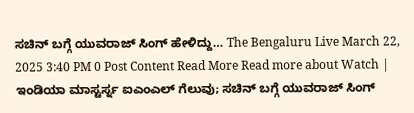ಸಚಿನ್ ಬಗ್ಗೆ ಯುವರಾಜ್ ಸಿಂಗ್ ಹೇಳಿದ್ದು… The Bengaluru Live March 22, 2025 3:40 PM 0 Post Content Read More Read more about Watch | ಇಂಡಿಯಾ ಮಾಸ್ಟರ್ಸ್ನ ಐಎಂಎಲ್ ಗೆಲುವು; ಸಚಿನ್ ಬಗ್ಗೆ ಯುವರಾಜ್ ಸಿಂಗ್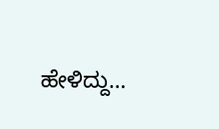ಹೇಳಿದ್ದು…